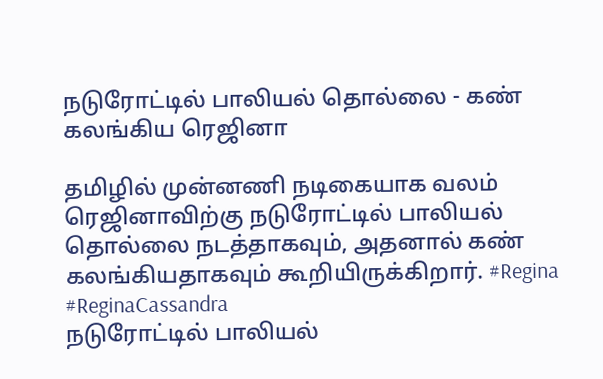நடுரோட்டில் பாலியல் தொல்லை - கண் கலங்கிய ரெஜினா

தமிழில் முன்னணி நடிகையாக வலம் ரெஜினாவிற்கு நடுரோட்டில் பாலியல் தொல்லை நடத்தாகவும், அதனால் கண் கலங்கியதாகவும் கூறியிருக்கிறார். #Regina #ReginaCassandra
நடுரோட்டில் பாலியல்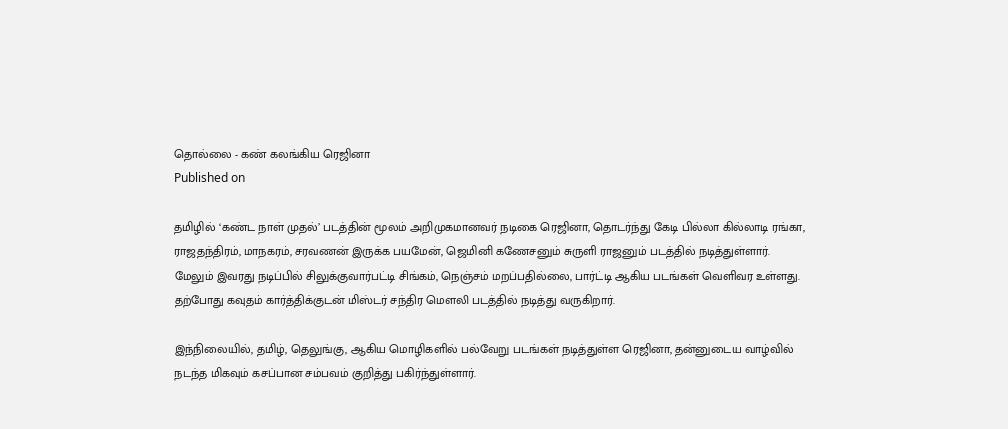தொல்லை - கண் கலங்கிய ரெஜினா
Published on

தமிழில் ‘கண்ட நாள் முதல்’ படத்தின் மூலம் அறிமுகமானவர் நடிகை ரெஜினா, தொடர்ந்து கேடி பில்லா கில்லாடி ரங்கா, ராஜதந்திரம், மாநகரம், சரவணன் இருக்க பயமேன், ஜெமினி கணேசனும் சுருளி ராஜனும் படத்தில் நடித்துள்ளார். மேலும் இவரது நடிப்பில் சிலுக்குவார்பட்டி சிங்கம், நெஞ்சம் மறப்பதில்லை, பார்ட்டி ஆகிய படங்கள் வெளிவர உள்ளது. தற்போது கவுதம் கார்த்திக்குடன் மிஸ்டர் சந்திர மௌலி படத்தில் நடித்து வருகிறார்.

இந்நிலையில், தமிழ், தெலுங்கு, ஆகிய மொழிகளில் பல்வேறு படங்கள் நடித்துள்ள ரெஜினா, தன்னுடைய வாழ்வில் நடந்த மிகவும் கசப்பான சம்பவம் குறித்து பகிர்ந்துள்ளார்.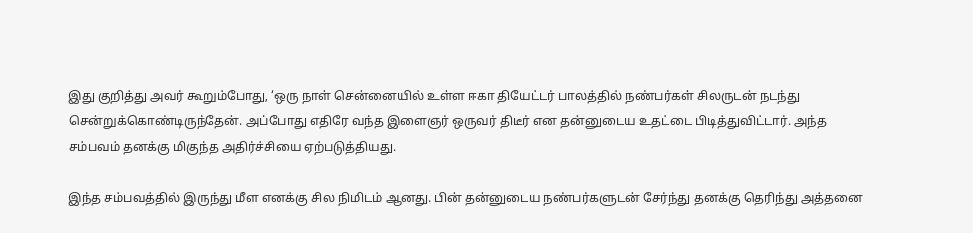இது குறித்து அவர் கூறும்போது, ‘ஒரு நாள் சென்னையில் உள்ள ஈகா தியேட்டர் பாலத்தில் நண்பர்கள் சிலருடன் நடந்து சென்றுக்கொண்டிருந்தேன். அப்போது எதிரே வந்த இளைஞர் ஒருவர் திடீர் என தன்னுடைய உதட்டை பிடித்துவிட்டார். அந்த சம்பவம் தனக்கு மிகுந்த அதிர்ச்சியை ஏற்படுத்தியது.

இந்த சம்பவத்தில் இருந்து மீள எனக்கு சில நிமிடம் ஆனது. பின் தன்னுடைய நண்பர்களுடன் சேர்ந்து தனக்கு தெரிந்து அத்தனை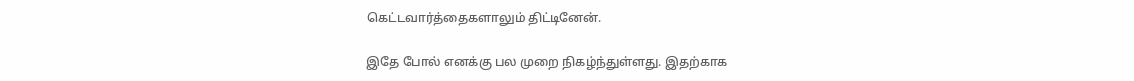கெட்டவார்த்தைகளாலும் திட்டினேன்.

இதே போல் எனக்கு பல முறை நிகழ்ந்துள்ளது. இதற்காக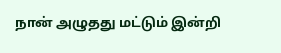நான் அழுதது மட்டும் இன்றி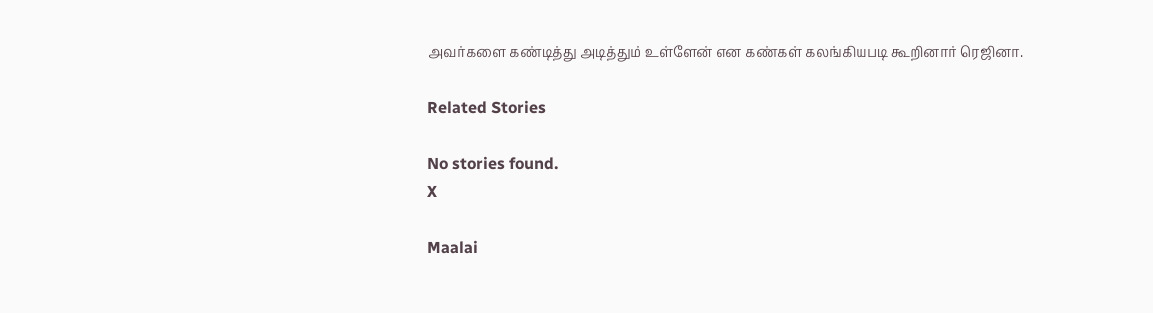அவர்களை கண்டித்து அடித்தும் உள்ளேன் என கண்கள் கலங்கியபடி கூறினார் ரெஜினா.

Related Stories

No stories found.
X

Maalai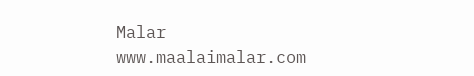Malar
www.maalaimalar.com